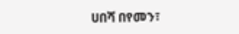ሀበሻ በየመን፣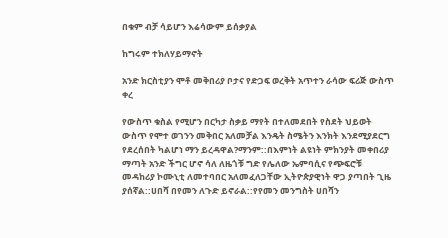በቁም ብቻ ሳይሆን እሬሳውም ይሰቃያል

ከግሩም ተክለሃይማኖት

አንድ ክርስቲያን ሞቶ መቅበሪያ ቦታና የድጋፍ ወረቅት አጥተን ራሳው ፍሪጅ ውስጥ ቀረ

የውስጥ ቁስል የሚሆን በርካታ ስቃይ ማየት በተለመደበት የስደት ህይወት ውስጥ የሞተ ወገንን መቅበር አለመቻል እንዴት ስሜትን እንክት እንደሚያደርግ የደረሰበት ካልሆነ ማን ይረዳዋል?ማንም::በእምነት ልዩነት ምክንያት መቀበሪያ ማጣት አንድ ችግር ሆኖ ሳለ ለዜጎቹ ግድ የሌለው ኤምባሲና የጭፍሮቹ መዳከሪያ ኮሙኒቲ ለመተባበር አለመፈለጋቸው ኢትዮጵያዊነት ዋጋ ያጣበት ጊዜ ያሰኛል::ሀበሻ በየመን ለጉድ ይኖራል::የየመን መንግስት ሀበሻን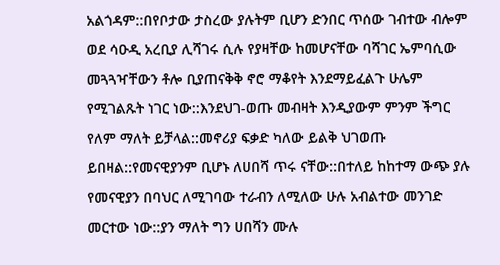አልጎዳም::በየቦታው ታስረው ያሉትም ቢሆን ድንበር ጥሰው ገብተው ብሎም ወደ ሳዑዲ አረቢያ ሊሻገሩ ሲሉ የያዛቸው ከመሆናቸው ባሻገር ኤምባሲው መጓጓዣቸውን ቶሎ ቢያጠናቅቅ ኖሮ ማቆየት እንደማይፈልጉ ሁሌም የሚገልጹት ነገር ነው::እንደህገ-ወጡ መብዛት እንዲያውም ምንም ችግር የለም ማለት ይቻላል::መኖሪያ ፍቃድ ካለው ይልቅ ህገወጡ ይበዛል::የመናዊያንም ቢሆኑ ለሀበሻ ጥሩ ናቸው::በተለይ ከከተማ ውጭ ያሉ የመናዊያን በባህር ለሚገባው ተራብን ለሚለው ሁሉ አብልተው መንገድ መርተው ነው::ያን ማለት ግን ሀበሻን ሙሉ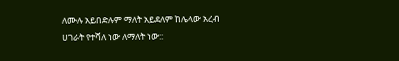ለሙሉ አይበድሉም ማለት አይደለም ከሌላው አረብ ሀገራት የተሻለ ነው ለማለት ነው::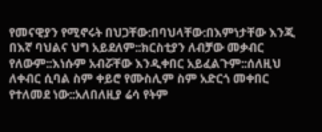የመናዊያን የሚኖሩት በህጋቸው:በባህላቸው:በእምነታቸው እንጂ በእኛ ባህልና ህግ አይደለም::ክርስቲያን ለብቻው መቃብር የለውም::እነሱም አብሯቸው እንዲቀበር አይፈልጉም::ሰለዚህ ለቀብር ሲባል ስም ቀይሮ የሙስሊም ስም አድርጎ መቀበር የተለመደ ነው::አለበለዚያ ሬሳ የትም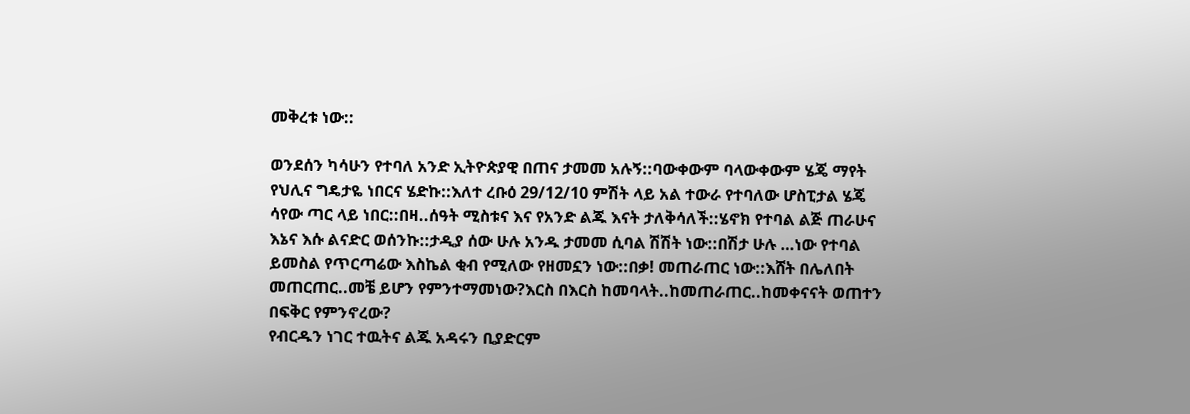መቅረቱ ነው::

ወንደሰን ካሳሁን የተባለ አንድ ኢትዮጵያዊ በጠና ታመመ አሉኝ::ባውቀውም ባላውቀውም ሄጄ ማየት የህሊና ግዴታዬ ነበርና ሄድኩ::እለተ ረቡዕ 29/12/10 ምሽት ላይ አል ተውራ የተባለው ሆስፒታል ሄጄ ሳየው ጣር ላይ ነበር::በዛ..ሰዓት ሚስቱና እና የአንድ ልጁ እናት ታለቅሳለች::ሄኖክ የተባል ልጅ ጠራሁና እኔና እሱ ልናድር ወሰንኩ::ታዲያ ሰው ሁሉ አንዱ ታመመ ሲባል ሽሽት ነው::በሽታ ሁሉ …ነው የተባል ይመስል የጥርጣሬው እስኬል ቂብ የሚለው የዘመኗን ነው::በቃ! መጠራጠር ነው::እሸት በሌለበት መጠርጠር..መቼ ይሆን የምንተማመነው?እርስ በእርስ ከመባላት..ከመጠራጠር..ከመቀናናት ወጠተን በፍቅር የምንኖረው?
የብርዱን ነገር ተዉትና ልጁ አዳሩን ቢያድርም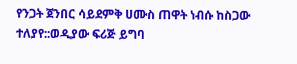የንጋት ጀንበር ሳይደምቅ ሀሙስ ጠዋት ነብሱ ከስጋው ተለያየ::ወዲያው ፍሪጅ ይግባ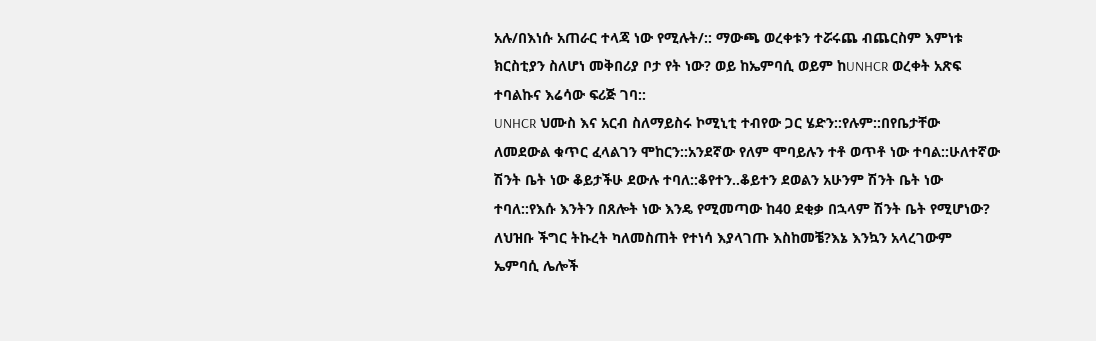አሉ/በእነሱ አጠራር ተላጃ ነው የሚሉት/:: ማውጫ ወረቀቱን ተሯሩጨ ብጨርስም እምነቱ ክርስቲያን ስለሆነ መቅበሪያ ቦታ የት ነው? ወይ ከኤምባሲ ወይም ከUNHCR ወረቀት አጽፍ ተባልኩና እሬሳው ፍሪጅ ገባ::
UNHCR ህሙስ እና አርብ ስለማይስሩ ኮሚኒቲ ተብየው ጋር ሄድን::የሉም::በየቤታቸው ለመደውል ቁጥር ፈላልገን ሞከርን::አንደኛው የለም ሞባይሉን ተቶ ወጥቶ ነው ተባል::ሁለተኛው ሽንት ቤት ነው ቆይታችሁ ደውሉ ተባለ::ቆየተን..ቆይተን ደወልን አሁንም ሽንት ቤት ነው ተባለ::የእሱ እንትን በጸሎት ነው እንዴ የሚመጣው ከ40 ደቂቃ በኋላም ሽንት ቤት የሚሆነው? ለህዝቡ ችግር ትኩረት ካለመስጠት የተነሳ እያላገጡ እስከመቼ?እኔ እንኳን አላረገውም ኤምባሲ ሌሎች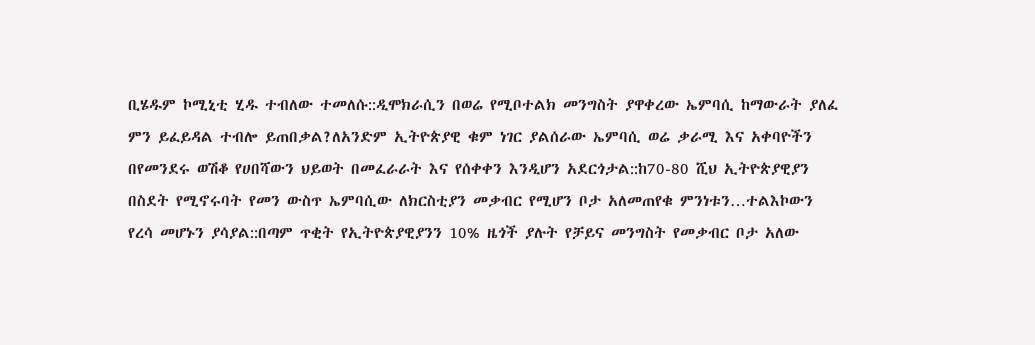ቢሄዱም ኮሚኒቲ ሂዱ ተብለው ተመለሱ::ዲሞክራሲን በወሬ የሚቦተልክ መንግስት ያዋቀረው ኤምባሲ ከማውራት ያለፈ ምን ይፈይዳል ተብሎ ይጠበቃል?ለአንድም ኢትዮጵያዊ ቁም ነገር ያልሰራው ኤምባሲ ወሬ ቃራሚ እና አቀባዮችን በየመንደሩ ወሽቆ የሀበሻውን ህይወት በመፈራራት እና የሰቀቀን እንዲሆን አደርጎታል::ከ70-80 ሺህ ኢትዮጵያዊያን በስደት የሚኖሩባት የመን ውስጥ ኤምባሲው ለክርስቲያን መቃብር የሚሆን ቦታ አለመጠየቁ ምንነቱን…ተልእኮውን የረሳ መሆኑን ያሳያል::በጣም ጥቂት የኢትዮጵያዊያንን 10% ዜጎች ያሉት የቻይና መንግስት የመቃብር ቦታ አለው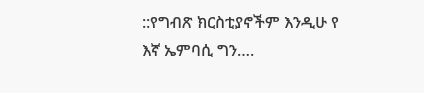::የግብጽ ክርስቲያኖችም እንዲሁ የ እኛ ኤምባሲ ግን….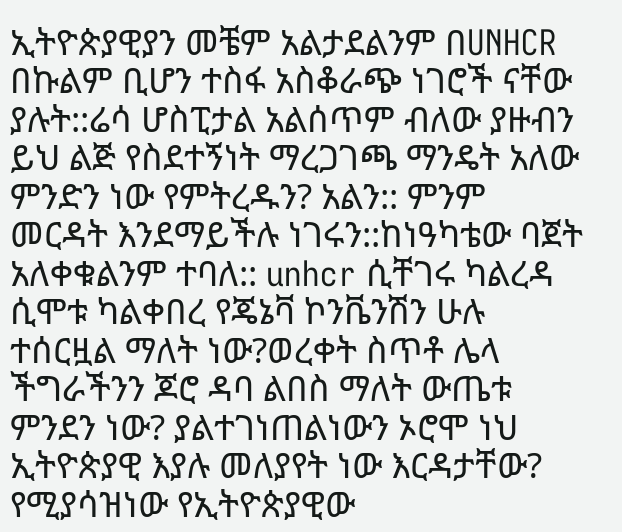ኢትዮጵያዊያን መቼም አልታደልንም በUNHCR በኩልም ቢሆን ተስፋ አስቆራጭ ነገሮች ናቸው ያሉት::ሬሳ ሆስፒታል አልሰጥም ብለው ያዙብን ይህ ልጅ የስደተኝነት ማረጋገጫ ማንዴት አለው ምንድን ነው የምትረዱን? አልን:: ምንም መርዳት እንደማይችሉ ነገሩን::ከነዓካቴው ባጀት አለቀቁልንም ተባለ:: unhcr ሲቸገሩ ካልረዳ ሲሞቱ ካልቀበረ የጄኔቫ ኮንቬንሽን ሁሉ ተሰርዟል ማለት ነው?ወረቀት ስጥቶ ሌላ ችግራችንን ጆሮ ዳባ ልበስ ማለት ውጤቱ ምንደን ነው? ያልተገነጠልነውን ኦሮሞ ነህ ኢትዮጵያዊ እያሉ መለያየት ነው እርዳታቸው?
የሚያሳዝነው የኢትዮጵያዊው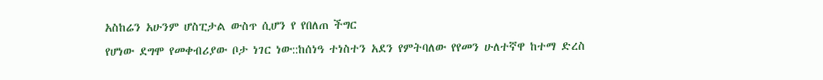አስከሬን አሁንም ሆስፒታል ውስጥ ሲሆን የ የበለጠ ችግር
የሆነው ደግሞ የመቀብሪያው ቦታ ነገር ነው::ከሰነዓ ተነስተን አደን የምትባለው የየመን ሁለተኛዋ ከተማ ድረስ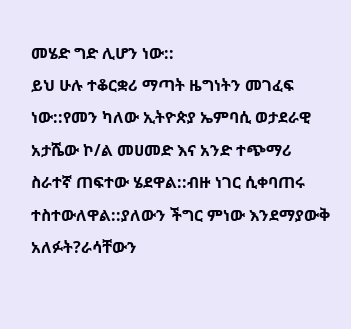መሄድ ግድ ሊሆን ነው::
ይህ ሁሉ ተቆርቋሪ ማጣት ዜግነትን መገፈፍ ነው::የመን ካለው ኢትዮጵያ ኤምባሲ ወታደራዊ አታሼው ኮ/ል መሀመድ እና አንድ ተጭማሪ ስራተኛ ጠፍተው ሄደዋል::ብዙ ነገር ሲቀባጠሩ ተስተውለዋል::ያለውን ችግር ምነው እንደማያውቅ አለፉት?ራሳቸውን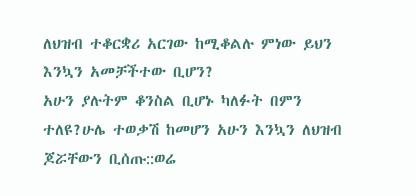ለህዝብ ተቆርቋሪ አርገው ከሚቆልሉ ምነው ይህን እንኳን አመቻችተው ቢሆን?
አሁን ያሉትም ቆንስል ቢሆኑ ካለፉት በምን ተለዩ?ሁሌ ተወቃሽ ከመሆን አሁን እንኳን ለህዝብ ጆሯቸውን ቢሰጡ::ወሬ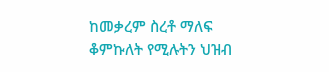ከመቃረም ስረቶ ማለፍ ቆምኩለት የሚሉትን ህዝብ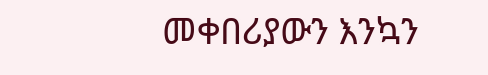መቀበሪያውን እንኳን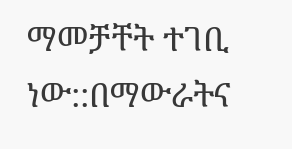ማመቻቸት ተገቢ ነው::በማውራትና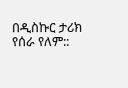በዲስኩር ታሪክ የሰራ የለም::